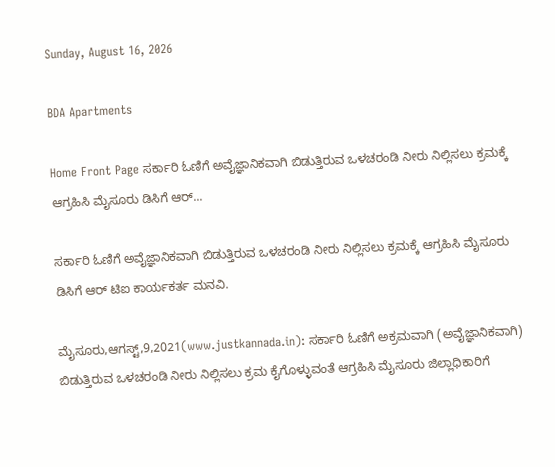Sunday, August 16, 2026

BDA Apartments

Home Front Page ಸರ್ಕಾರಿ ಓಣಿಗೆ ಅವೈಜ್ಞಾನಿಕವಾಗಿ ಬಿಡುತ್ತಿರುವ ಒಳಚರಂಡಿ ನೀರು ನಿಲ್ಲಿಸಲು ಕ್ರಮಕ್ಕೆ ಆಗ್ರಹಿಸಿ ಮೈಸೂರು ಡಿಸಿಗೆ ಆರ್...

ಸರ್ಕಾರಿ ಓಣಿಗೆ ಅವೈಜ್ಞಾನಿಕವಾಗಿ ಬಿಡುತ್ತಿರುವ ಒಳಚರಂಡಿ ನೀರು ನಿಲ್ಲಿಸಲು ಕ್ರಮಕ್ಕೆ ಆಗ್ರಹಿಸಿ ಮೈಸೂರು ಡಿಸಿಗೆ ಆರ್ ಟಿಐ ಕಾರ್ಯಕರ್ತ ಮನವಿ.

ಮೈಸೂರು,ಆಗಸ್ಟ್,9,2021(www.justkannada.in): ಸರ್ಕಾರಿ ಓಣಿಗೆ ಅಕ್ರಮವಾಗಿ (ಅವೈಜ್ಞಾನಿಕವಾಗಿ) ಬಿಡುತ್ತಿರುವ ಒಳಚರಂಡಿ ನೀರು ನಿಲ್ಲಿಸಲು ಕ್ರಮ ಕೈಗೊಳ್ಳುವಂತೆ ಆಗ್ರಹಿಸಿ ಮೈಸೂರು ಜಿಲ್ಲಾಧಿಕಾರಿಗೆ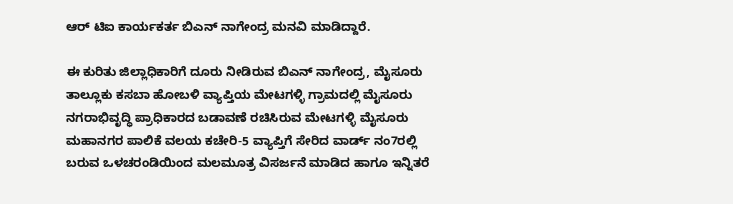ಆರ್ ಟಿಐ ಕಾರ್ಯಕರ್ತ ಬಿಎನ್ ನಾಗೇಂದ್ರ ಮನವಿ ಮಾಡಿದ್ದಾರೆ.

ಈ ಕುರಿತು ಜಿಲ್ಲಾಧಿಕಾರಿಗೆ ದೂರು ನೀಡಿರುವ ಬಿಎನ್ ನಾಗೇಂದ್ರ, ಮೈಸೂರು ತಾಲ್ಲೂಕು ಕಸಬಾ ಹೋಬಳಿ ವ್ಯಾಪ್ತಿಯ ಮೇಟಗಳ್ಳಿ ಗ್ರಾಮದಲ್ಲಿ ಮೈಸೂರು ನಗರಾಭಿವೃದ್ಧಿ ಪ್ರಾಧಿಕಾರದ ಬಡಾವಣೆ ರಚಿಸಿರುವ ಮೇಟಗಳ್ಳಿ ಮೈಸೂರು ಮಹಾನಗರ ಪಾಲಿಕೆ ವಲಯ ಕಚೇರಿ-5 ವ್ಯಾಪ್ತಿಗೆ ಸೇರಿದ ವಾರ್ಡ್ ನಂ7ರಲ್ಲಿ ಬರುವ ಒಳಚರಂಡಿಯಿಂದ ಮಲಮೂತ್ರ ವಿಸರ್ಜನೆ ಮಾಡಿದ ಹಾಗೂ ಇನ್ನಿತರೆ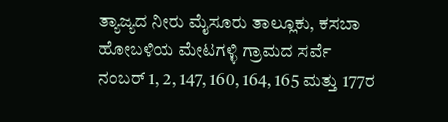ತ್ಯಾಜ್ಯದ ನೀರು ಮೈಸೂರು ತಾಲ್ಲೂಕು, ಕಸಬಾ ಹೋಬಳಿಯ ಮೇಟಗಳ್ಳಿ ಗ್ರಾಮದ ಸರ್ವೆ ನಂಬರ್ 1, 2, 147, 160, 164, 165 ಮತ್ತು 177ರ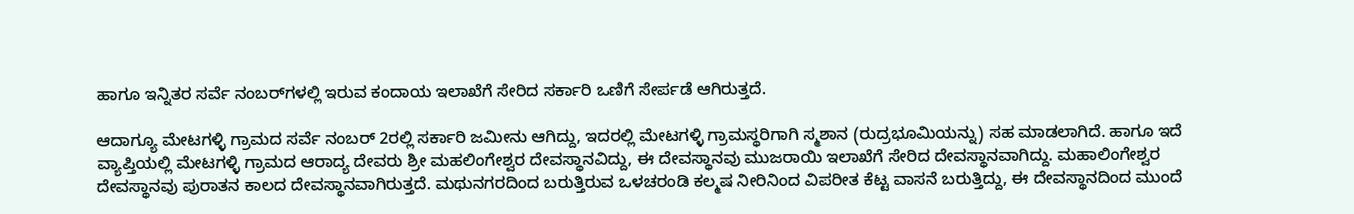ಹಾಗೂ ಇನ್ನಿತರ ಸರ್ವೆ ನಂಬರ್‌ಗಳಲ್ಲಿ ಇರುವ ಕಂದಾಯ ಇಲಾಖೆಗೆ ಸೇರಿದ ಸರ್ಕಾರಿ ಒಣಿಗೆ ಸೇರ್ಪಡೆ ಆಗಿರುತ್ತದೆ.

ಆದಾಗ್ಯೂ ಮೇಟಗಳ್ಳಿ ಗ್ರಾಮದ ಸರ್ವೆ ನಂಬರ್ 2ರಲ್ಲಿ ಸರ್ಕಾರಿ ಜಮೀನು ಆಗಿದ್ದು, ಇದರಲ್ಲಿ ಮೇಟಗಳ್ಳಿ ಗ್ರಾಮಸ್ಥರಿಗಾಗಿ ಸ್ಮಶಾನ (ರುದ್ರಭೂಮಿಯನ್ನು) ಸಹ ಮಾಡಲಾಗಿದೆ. ಹಾಗೂ ಇದೆ ವ್ಯಾಪ್ತಿಯಲ್ಲಿ ಮೇಟಗಳ್ಳಿ ಗ್ರಾಮದ ಆರಾದ್ಯ ದೇವರು ಶ್ರೀ ಮಹಲಿಂಗೇಶ್ವರ ದೇವಸ್ಥಾನವಿದ್ದು, ಈ ದೇವಸ್ಥಾನವು ಮುಜರಾಯಿ ಇಲಾಖೆಗೆ ಸೇರಿದ ದೇವಸ್ಥಾನವಾಗಿದ್ದು. ಮಹಾಲಿಂಗೇಶ್ವರ ದೇವಸ್ಥಾನವು ಪುರಾತನ ಕಾಲದ ದೇವಸ್ಥಾನವಾಗಿರುತ್ತದೆ. ಮಥುನಗರದಿಂದ ಬರುತ್ತಿರುವ ಒಳಚರಂಡಿ ಕಲ್ಮಷ ನೀರಿನಿಂದ ವಿಪರೀತ ಕೆಟ್ಟ ವಾಸನೆ ಬರುತ್ತಿದ್ದು, ಈ ದೇವಸ್ಥಾನದಿಂದ ಮುಂದೆ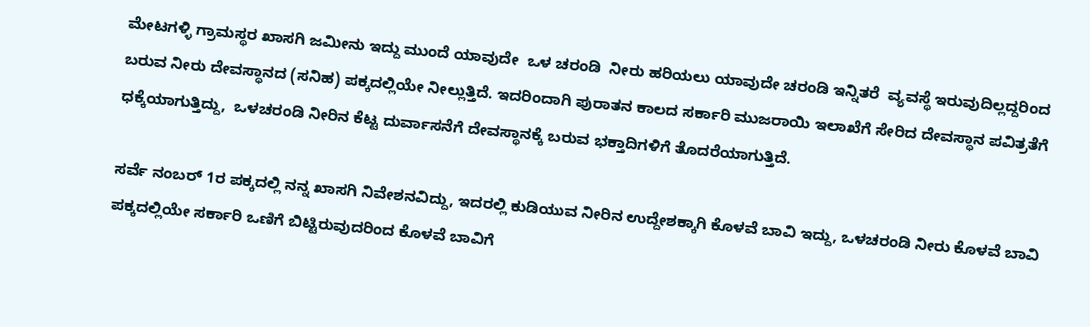ಮೇಟಗಳ್ಳಿ ಗ್ರಾಮಸ್ಥರ ಖಾಸಗಿ ಜಮೀನು ಇದ್ದು ಮುಂದೆ ಯಾವುದೇ  ಒಳ ಚರಂಡಿ  ನೀರು ಹರಿಯಲು ಯಾವುದೇ ಚರಂಡಿ ಇನ್ನಿತರೆ  ವ್ಯವಸ್ಥೆ ಇರುವುದಿಲ್ಲದ್ದರಿಂದ ಬರುವ ನೀರು ದೇವಸ್ಥಾನದ (ಸನಿಹ) ಪಕ್ಕದಲ್ಲಿಯೇ ನೀಲ್ಲುತ್ತಿದೆ. ಇದರಿಂದಾಗಿ ಪುರಾತನ ಕಾಲದ ಸರ್ಕಾರಿ ಮುಜರಾಯಿ ಇಲಾಖೆಗೆ ಸೇರಿದ ದೇವಸ್ಥಾನ ಪವಿತ್ರತೆಗೆ ಧಕ್ಕೆಯಾಗುತ್ತಿದ್ದು,  ಒಳಚರಂಡಿ ನೀರಿನ ಕೆಟ್ಟ ದುರ್ವಾಸನೆಗೆ ದೇವಸ್ಥಾನಕ್ಕೆ ಬರುವ ಭಕ್ತಾದಿಗಳಿಗೆ ತೊದರೆಯಾಗುತ್ತಿದೆ.

ಸರ್ವೆ ನಂಬರ್ 1ರ ಪಕ್ಕದಲ್ಲಿ ನನ್ನ ಖಾಸಗಿ ನಿವೇಶನವಿದ್ದು, ಇದರಲ್ಲಿ ಕುಡಿಯುವ ನೀರಿನ ಉದ್ದೇಶಕ್ಕಾಗಿ ಕೊಳವೆ ಬಾವಿ ಇದ್ದು, ಒಳಚರಂಡಿ ನೀರು ಕೊಳವೆ ಬಾವಿ ಪಕ್ಕದಲ್ಲಿಯೇ ಸರ್ಕಾರಿ ಒಣಿಗೆ ಬಿಟ್ಟಿರುವುದರಿಂದ ಕೊಳವೆ ಬಾವಿಗೆ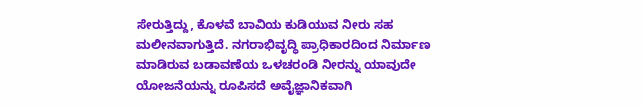ಸೇರುತ್ತಿದ್ದು, ಕೊಳವೆ ಬಾವಿಯ ಕುಡಿಯುವ ನೀರು ಸಹ ಮಲೀನವಾಗುತ್ತಿದೆ. ನಗರಾಭಿವೃದ್ಧಿ ಪ್ರಾಧಿಕಾರದಿಂದ ನಿರ್ಮಾಣ  ಮಾಡಿರುವ ಬಡಾವಣೆಯ ಒಳಚರಂಡಿ ನೀರನ್ನು ಯಾವುದೇ ಯೋಜನೆಯನ್ನು ರೂಪಿಸದೆ ಅವೈಜ್ಞಾನಿಕವಾಗಿ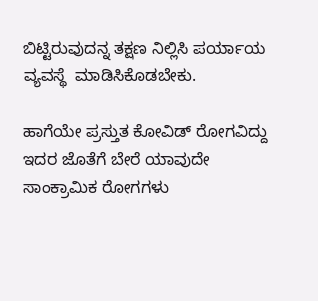ಬಿಟ್ಟಿರುವುದನ್ನ ತಕ್ಷಣ ನಿಲ್ಲಿಸಿ ಪರ್ಯಾಯ ವ್ಯವಸ್ಥೆ  ಮಾಡಿಸಿಕೊಡಬೇಕು.

ಹಾಗೆಯೇ ಪ್ರಸ್ತುತ ಕೋವಿಡ್ ರೋಗವಿದ್ದು ಇದರ ಜೊತೆಗೆ ಬೇರೆ ಯಾವುದೇ ಸಾಂಕ್ರಾಮಿಕ ರೋಗಗಳು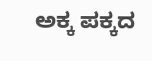ಅಕ್ಕ ಪಕ್ಕದ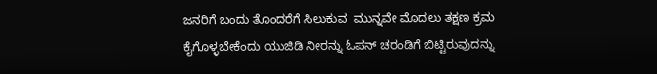ಜನರಿಗೆ ಬಂದು ತೊಂದರೆಗೆ ಸಿಲುಕುವ  ಮುನ್ನವೇ ಮೊದಲು ತಕ್ಷಣ ಕ್ರಮ ಕೈಗೊಳ್ಳಬೇಕೆಂದು ಯುಜಿಡಿ ನೀರನ್ನು ಓಪನ್ ಚರಂಡಿಗೆ ಬಿಟ್ಟಿರುವುದನ್ನು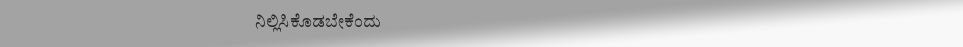ನಿಲ್ಲಿಸಿಕೊಡಬೇಕೆಂದು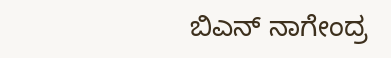ಬಿಎನ್ ನಾಗೇಂದ್ರ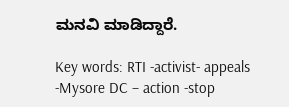ಮನವಿ ಮಾಡಿದ್ದಾರೆ.

Key words: RTI -activist- appeals -Mysore DC – action -stop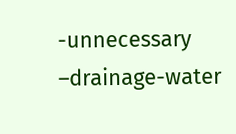-unnecessary –drainage-water